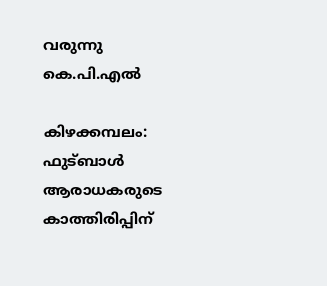വരുന്നു കെ.പി.എൽ

കിഴക്കമ്പലം: ഫുട്‌ബാള്‍ ആരാധകരുടെ കാത്തിരിപ്പിന്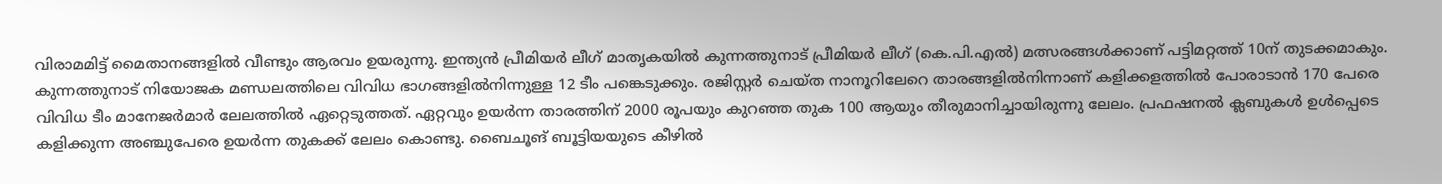വിരാമമിട്ട് മൈതാനങ്ങളില്‍ വീണ്ടും ആരവം ഉയരുന്നു. ഇന്ത്യന്‍ പ്രീമിയര്‍ ലീഗ് മാതൃകയില്‍ കുന്നത്തുനാട് പ്രീമിയര്‍ ലീഗ് (കെ.പി.എല്‍) മത്സരങ്ങള്‍ക്കാണ് പട്ടിമറ്റത്ത് 10ന് തുടക്കമാകും. കുന്നത്തുനാട് നിയോജക മണ്ഡലത്തിലെ വിവിധ ഭാഗങ്ങളില്‍നിന്നുള്ള 12 ടീം പങ്കെടുക്കും. രജിസ്റ്റര്‍ ചെയ്ത നാനൂറിലേറെ താരങ്ങളില്‍നിന്നാണ് കളിക്കളത്തില്‍ പോരാടാന്‍ 170 പേരെ വിവിധ ടീം മാനേജര്‍മാര്‍ ലേലത്തില്‍ ഏറ്റെടുത്തത്. ഏറ്റവും ഉയര്‍ന്ന താരത്തിന് 2000 രൂപയും കുറഞ്ഞ തുക 100 ആയും തീരുമാനിച്ചായിരുന്നു ലേലം. പ്രഫഷനല്‍ ക്ലബുകൾ ഉള്‍പ്പെടെ കളിക്കുന്ന അഞ്ചുപേരെ ഉയര്‍ന്ന തുകക്ക് ലേലം കൊണ്ടു. ബൈചൂങ് ബൂട്ടിയയുടെ കീഴില്‍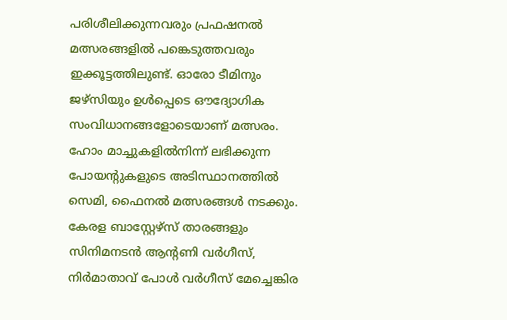പരിശീലിക്കുന്നവരും പ്രഫഷനല്‍ മത്സരങ്ങളില്‍ പങ്കെടുത്തവരും ഇക്കൂട്ടത്തിലുണ്ട്. ഓരോ ടീമിനും ജഴ്‌സിയും ഉൾപ്പെടെ ഔദ്യോഗിക സംവിധാനങ്ങളോടെയാണ് മത്സരം. ഹോം മാച്ചുകളില്‍നിന്ന് ലഭിക്കുന്ന പോയന്റുകളുടെ അടിസ്ഥാനത്തില്‍ സെമി, ഫൈനല്‍ മത്സരങ്ങള്‍ നടക്കും. കേരള ബാസ്റ്റേഴ്‌സ് താരങ്ങളും സിനിമനടൻ ആന്റണി വര്‍ഗീസ്, നിര്‍മാതാവ് പോള്‍ വര്‍ഗീസ് മേച്ചെങ്കിര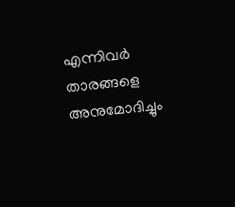എന്നിവര്‍ താരങ്ങളെ അനുമോദിച്ചും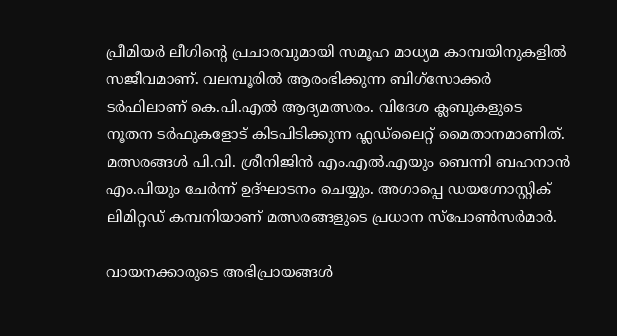പ്രീമിയര്‍ ലീഗിന്റെ പ്രചാരവുമായി സമൂഹ മാധ്യമ കാമ്പയിനുകളില്‍ സജീവമാണ്. വലമ്പൂരില്‍ ആരംഭിക്കുന്ന ബിഗ്‌സോക്കര്‍ ടര്‍ഫിലാണ് കെ.പി.എല്‍ ആദ്യമത്സരം. വിദേശ ക്ലബുകളുടെ നൂതന ടര്‍ഫുകളോട് കിടപിടിക്കുന്ന ഫ്ലഡ്ലൈറ്റ് മൈതാനമാണിത്. മത്സരങ്ങള്‍ പി.വി. ശ്രീനിജിന്‍ എം.എല്‍.എയും ബെന്നി ബഹനാന്‍ എം.പിയും ചേര്‍ന്ന് ഉദ്ഘാടനം ചെയ്യും. അഗാപ്പെ ഡയഗ്നോസ്റ്റിക് ലിമിറ്റഡ് കമ്പനിയാണ് മത്സരങ്ങളുടെ പ്രധാന സ്‌പോണ്‍സര്‍മാര്‍.

വായനക്കാരുടെ അഭിപ്രായങ്ങള്‍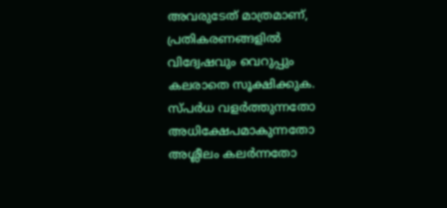അവരുടേത് മാത്രമാണ്, പ്രതികരണങ്ങളിൽ വിദ്വേഷവും വെറുപ്പും കലരാതെ സൂക്ഷിക്കുക. സ്പർധ വളർത്തുന്നതോ അധിക്ഷേപമാകുന്നതോ അശ്ലീലം കലർന്നതോ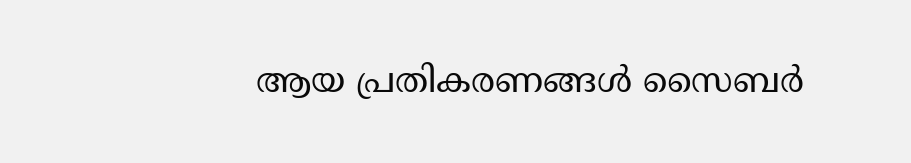ആയ പ്രതികരണങ്ങൾ സൈബർ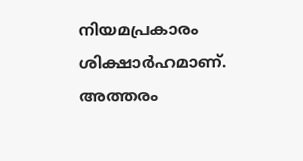നിയമപ്രകാരം ശിക്ഷാർഹമാണ്. അത്തരം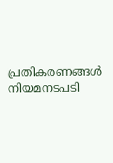പ്രതികരണങ്ങൾ നിയമനടപടി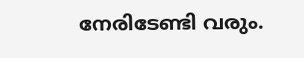നേരിടേണ്ടി വരും.